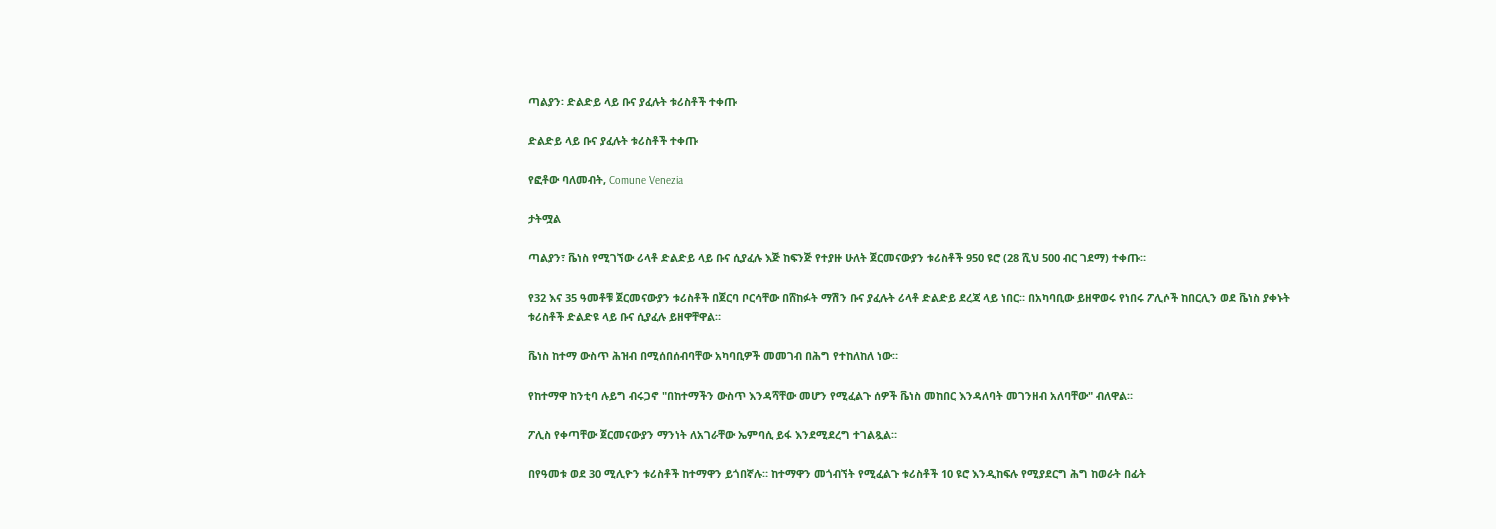ጣልያን፡ ድልድይ ላይ ቡና ያፈሉት ቱሪስቶች ተቀጡ

ድልድይ ላይ ቡና ያፈሉት ቱሪስቶች ተቀጡ

የፎቶው ባለመብት, Comune Venezia

ታትሟል

ጣልያን፣ ቬነስ የሚገኘው ሪላቶ ድልድይ ላይ ቡና ሲያፈሉ እጅ ከፍንጅ የተያዙ ሁለት ጀርመናውያን ቱሪስቶች 950 ዩሮ (28 ሺህ 500 ብር ገደማ) ተቀጡ።

የ32 እና 35 ዓመቶቹ ጀርመናውያን ቱሪስቶች በጀርባ ቦርሳቸው በሸከፉት ማሽን ቡና ያፈሉት ሪላቶ ድልድይ ደረጃ ላይ ነበር። በአካባቢው ይዘዋወሩ የነበሩ ፖሊሶች ከበርሊን ወደ ቬነስ ያቀኑት ቱሪስቶች ድልድዩ ላይ ቡና ሲያፈሉ ይዘዋቸዋል።

ቬነስ ከተማ ውስጥ ሕዝብ በሚሰበሰብባቸው አካባቢዎች መመገብ በሕግ የተከለከለ ነው።

የከተማዋ ከንቲባ ሉይግ ብሩጋኖ "በከተማችን ውስጥ እንዳሻቸው መሆን የሚፈልጉ ሰዎች ቬነስ መከበር እንዳለባት መገንዘብ አለባቸው" ብለዋል።

ፖሊስ የቀጣቸው ጀርመናውያን ማንነት ለአገራቸው ኤምባሲ ይፋ እንደሚደረግ ተገልጿል።

በየዓመቱ ወደ 30 ሚሊዮን ቱሪስቶች ከተማዋን ይጎበኛሉ። ከተማዋን መጎብኘት የሚፈልጉ ቱሪስቶች 10 ዩሮ እንዲከፍሉ የሚያደርግ ሕግ ከወራት በፊት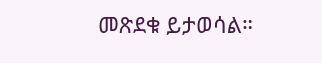መጽደቁ ይታወሳል።